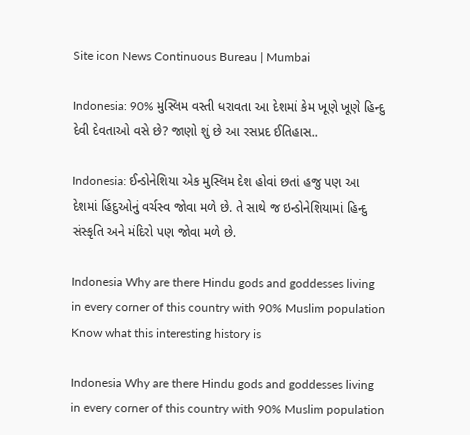Site icon News Continuous Bureau | Mumbai

Indonesia: 90% મુસ્લિમ વસ્તી ધરાવતા આ દેશમાં કેમ ખૂણે ખૂણે હિન્દુ દેવી દેવતાઓ વસે છે? જાણો શું છે આ રસપ્રદ ઈતિહાસ..

Indonesia: ઈન્ડોનેશિયા એક મુસ્લિમ દેશ હોવાં છતાં હજુ પણ આ દેશમાં હિંદુઓનું વર્ચસ્વ જોવા મળે છે. તે સાથે જ ઇન્ડોનેશિયામાં હિન્દુ સંસ્કૃતિ અને મંદિરો પણ જોવા મળે છે.

Indonesia Why are there Hindu gods and goddesses living in every corner of this country with 90% Muslim population Know what this interesting history is

Indonesia Why are there Hindu gods and goddesses living in every corner of this country with 90% Muslim population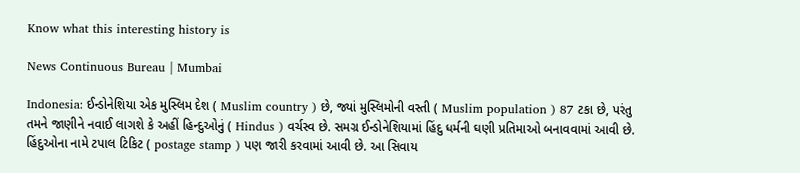Know what this interesting history is

News Continuous Bureau | Mumbai

Indonesia: ઈન્ડોનેશિયા એક મુસ્લિમ દેશ ( Muslim country ) છે, જ્યાં મુસ્લિમોની વસ્તી ( Muslim population ) 87 ટકા છે, પરંતુ તમને જાણીને નવાઈ લાગશે કે અહીં હિન્દુઓનું ( Hindus ) વર્ચસ્વ છે. સમગ્ર ઈન્ડોનેશિયામાં હિંદુ ધર્મની ઘણી પ્રતિમાઓ બનાવવામાં આવી છે. હિંદુઓના નામે ટપાલ ટિકિટ ( postage stamp ) પણ જારી કરવામાં આવી છે. આ સિવાય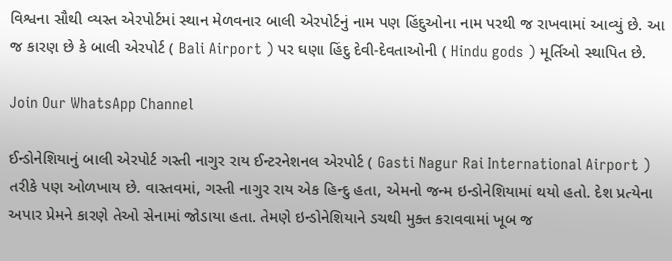વિશ્વના સૌથી વ્યસ્ત એરપોર્ટમાં સ્થાન મેળવનાર બાલી એરપોર્ટનું નામ પણ હિંદુઓના નામ પરથી જ રાખવામાં આવ્યું છે. આ જ કારણ છે કે બાલી એરપોર્ટ ( Bali Airport ) પર ઘણા હિંદુ દેવી-દેવતાઓની ( Hindu gods ) મૂર્તિઓ સ્થાપિત છે.

Join Our WhatsApp Channel

ઈન્ડોનેશિયાનું બાલી એરપોર્ટ ગસ્તી નાગુર રાય ઈન્ટરનેશનલ એરપોર્ટ ( Gasti Nagur Rai International Airport ) તરીકે પણ ઓળખાય છે. વાસ્તવમાં, ગસ્તી નાગુર રાય એક હિન્દુ હતા, એમનો જન્મ ઇન્ડોનેશિયામાં થયો હતો. દેશ પ્રત્યેના અપાર પ્રેમને કારણે તેઓ સેનામાં જોડાયા હતા. તેમણે ઇન્ડોનેશિયાને ડચથી મુક્ત કરાવવામાં ખૂબ જ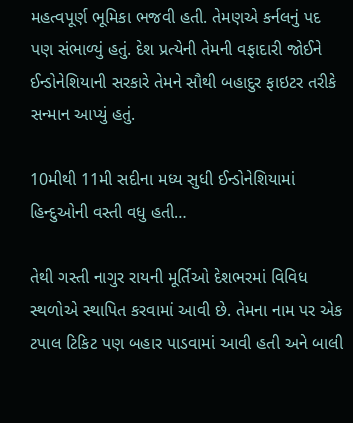મહત્વપૂર્ણ ભૂમિકા ભજવી હતી. તેમણએ કર્નલનું પદ પણ સંભાળ્યું હતું. દેશ પ્રત્યેની તેમની વફાદારી જોઈને ઈન્ડોનેશિયાની સરકારે તેમને સૌથી બહાદુર ફાઇટર તરીકે સન્માન આપ્યું હતું.

10મીથી 11મી સદીના મધ્ય સુધી ઈન્ડોનેશિયામાં હિન્દુઓની વસ્તી વધુ હતી…

તેથી ગસ્તી નાગુર રાયની મૂર્તિઓ દેશભરમાં વિવિધ સ્થળોએ સ્થાપિત કરવામાં આવી છે. તેમના નામ પર એક ટપાલ ટિકિટ પણ બહાર પાડવામાં આવી હતી અને બાલી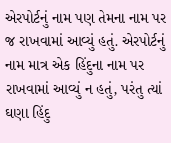એરપોર્ટનું નામ પણ તેમના નામ પર જ રાખવામાં આવ્યું હતું. એરપોર્ટનું નામ માત્ર એક હિંદુના નામ પર રાખવામાં આવ્યું ન હતું, પરંતુ ત્યાં ઘણા હિંદુ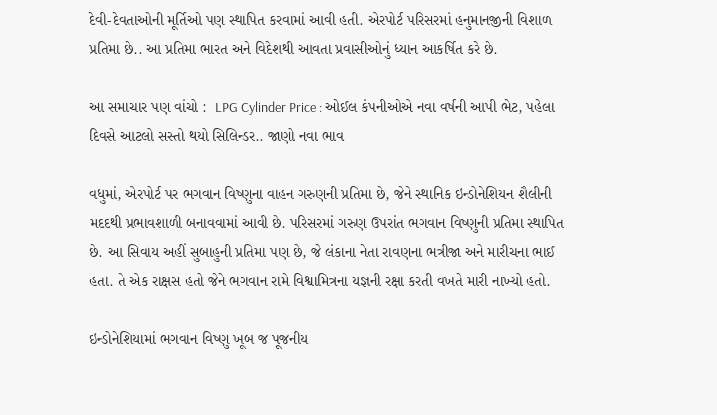દેવી-દેવતાઓની મૂર્તિઓ પણ સ્થાપિત કરવામાં આવી હતી. એરપોર્ટ પરિસરમાં હનુમાનજીની વિશાળ પ્રતિમા છે.. આ પ્રતિમા ભારત અને વિદેશથી આવતા પ્રવાસીઓનું ધ્યાન આકર્ષિત કરે છે.

આ સમાચાર પણ વાંચો :  LPG Cylinder Price : ઓઈલ કંપનીઓએ નવા વર્ષની આપી ભેટ, પહેલા દિવસે આટલો સસ્તો થયો સિલિન્ડર.. જાણો નવા ભાવ

વધુમાં, એરપોર્ટ પર ભગવાન વિષ્ણુના વાહન ગરુણની પ્રતિમા છે, જેને સ્થાનિક ઇન્ડોનેશિયન શૈલીની મદદથી પ્રભાવશાળી બનાવવામાં આવી છે. પરિસરમાં ગરુણ ઉપરાંત ભગવાન વિષ્ણુની પ્રતિમા સ્થાપિત છે. આ સિવાય અહીં સુબાહુની પ્રતિમા પણ છે, જે લંકાના નેતા રાવણના ભત્રીજા અને મારીચના ભાઈ હતા. તે એક રાક્ષસ હતો જેને ભગવાન રામે વિશ્વામિત્રના યજ્ઞની રક્ષા કરતી વખતે મારી નાખ્યો હતો.

ઇન્ડોનેશિયામાં ભગવાન વિષ્ણુ ખૂબ જ પૂજનીય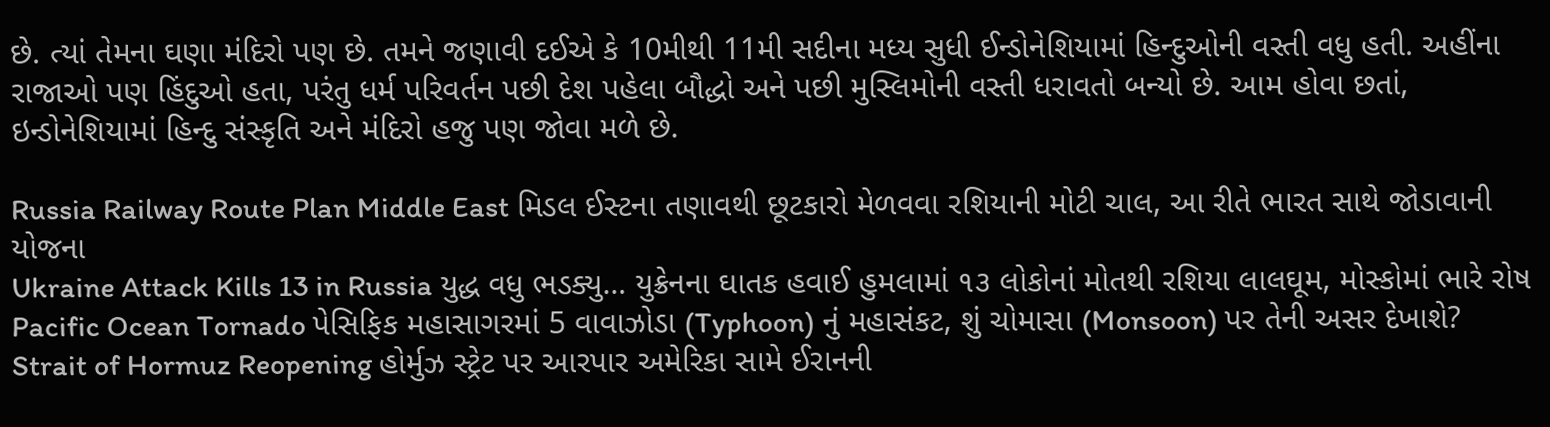છે. ત્યાં તેમના ઘણા મંદિરો પણ છે. તમને જણાવી દઈએ કે 10મીથી 11મી સદીના મધ્ય સુધી ઈન્ડોનેશિયામાં હિન્દુઓની વસ્તી વધુ હતી. અહીંના રાજાઓ પણ હિંદુઓ હતા, પરંતુ ધર્મ પરિવર્તન પછી દેશ પહેલા બૌદ્ધો અને પછી મુસ્લિમોની વસ્તી ધરાવતો બન્યો છે. આમ હોવા છતાં, ઇન્ડોનેશિયામાં હિન્દુ સંસ્કૃતિ અને મંદિરો હજુ પણ જોવા મળે છે.

Russia Railway Route Plan Middle East મિડલ ઈસ્ટના તણાવથી છૂટકારો મેળવવા રશિયાની મોટી ચાલ, આ રીતે ભારત સાથે જોડાવાની યોજના
Ukraine Attack Kills 13 in Russia યુદ્ધ વધુ ભડક્યુ… યુક્રેનના ઘાતક હવાઈ હુમલામાં ૧૩ લોકોનાં મોતથી રશિયા લાલઘૂમ, મોસ્કોમાં ભારે રોષ
Pacific Ocean Tornado પેસિફિક મહાસાગરમાં 5 વાવાઝોડા (Typhoon) નું મહાસંકટ, શું ચોમાસા (Monsoon) પર તેની અસર દેખાશે?
Strait of Hormuz Reopening હોર્મુઝ સ્ટ્રેટ પર આરપાર અમેરિકા સામે ઈરાનની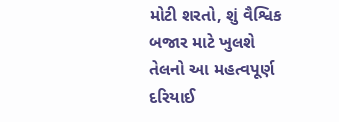મોટી શરતો, શું વૈશ્વિક બજાર માટે ખુલશે તેલનો આ મહત્વપૂર્ણ દરિયાઈ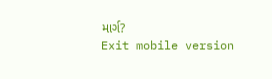માર્ગ?
Exit mobile version